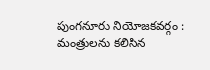పుంగనూరు నియోజకవర్గం : మంత్రులను కలిసిన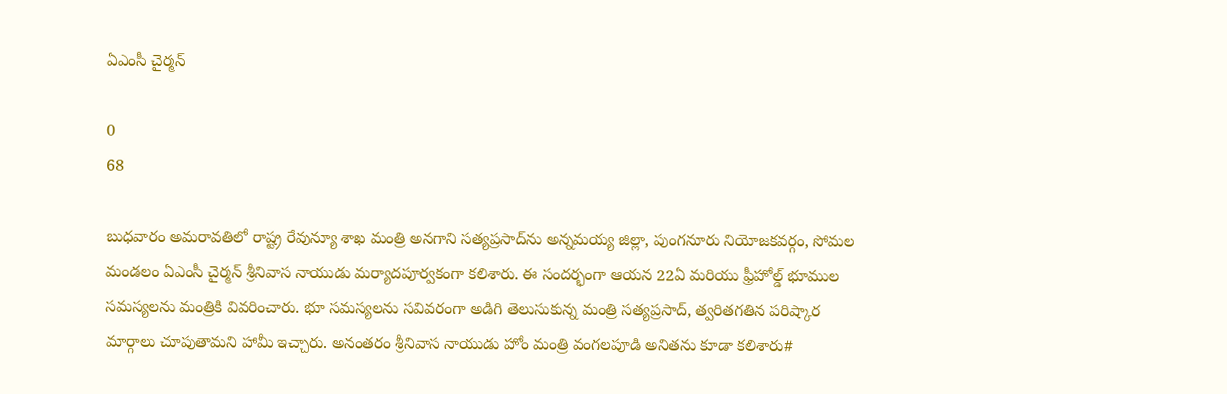ఏఎంసీ చైర్మన్

0
68

బుధవారం అమరావతిలో రాష్ట్ర రేవున్యూ శాఖ మంత్రి అనగాని సత్యప్రసాద్‌ను అన్నమయ్య జిల్లా, పుంగనూరు నియోజకవర్గం, సోమల మండలం ఏఎంసీ చైర్మన్ శ్రీనివాస నాయుడు మర్యాదపూర్వకంగా కలిశారు. ఈ సందర్భంగా ఆయన 22ఏ మరియు ఫ్రీహోల్డ్ భూముల సమస్యలను మంత్రికి వివరించారు. భూ సమస్యలను సవివరంగా అడిగి తెలుసుకున్న మంత్రి సత్యప్రసాద్, త్వరితగతిన పరిష్కార మార్గాలు చూపుతామని హామీ ఇచ్చారు. అనంతరం శ్రీనివాస నాయుడు హోం మంత్రి వంగలపూడి అనితను కూడా కలిశారు#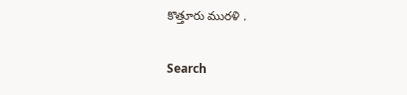కొత్తూరు మురళి .

Search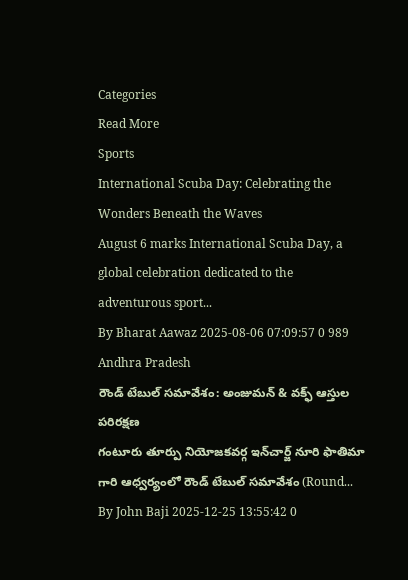Categories
Read More
Sports
International Scuba Day: Celebrating the Wonders Beneath the Waves
August 6 marks International Scuba Day, a global celebration dedicated to the adventurous sport...
By Bharat Aawaz 2025-08-06 07:09:57 0 989
Andhra Pradesh
రౌండ్ టేబుల్ సమావేశం: అంజుమన్ & వక్ఫ్ ఆస్తుల పరిరక్షణ
గంటూరు తూర్పు నియోజకవర్గ ఇన్‌చార్జ్ నూరి ఫాతిమా గారి ఆధ్వర్యంలో రౌండ్ టేబుల్ సమావేశం (Round...
By John Baji 2025-12-25 13:55:42 0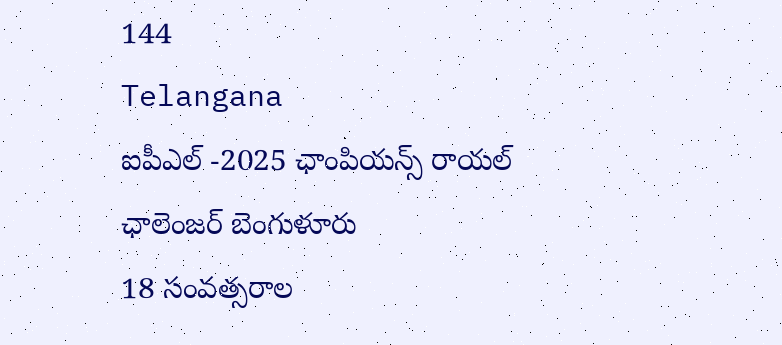144
Telangana
ఐపీఎల్ -2025 ఛాంపియన్స్ రాయల్ ఛాలెంజర్ బెంగుళూరు
18 సంవత్సరాల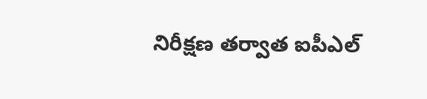నిరీక్షణ తర్వాత ఐపీఎల్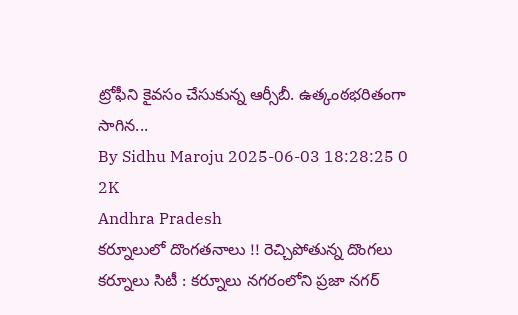ట్రోఫీని కైవసం చేసుకున్న ఆర్సీబీ. ఉత్కంఠభరితంగా సాగిన...
By Sidhu Maroju 2025-06-03 18:28:25 0 2K
Andhra Pradesh
కర్నూలులో దొంగతనాలు !! రెచ్చిపోతున్న దొంగలు
కర్నూలు సిటీ : కర్నూలు నగరంలోని ప్రజా నగర్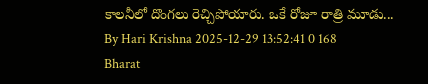కాలనీలో దొంగలు రెచ్చిపోయారు. ఒకే రోజూ రాత్రి మూడు...
By Hari Krishna 2025-12-29 13:52:41 0 168
Bharat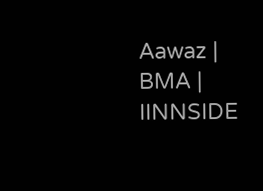Aawaz | BMA | IINNSIDE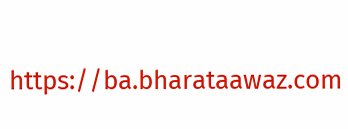https://ba.bharataawaz.com